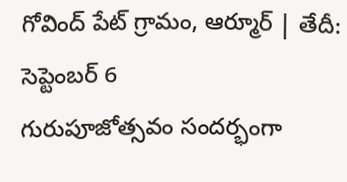గోవింద్ పేట్ గ్రామం, ఆర్మూర్ | తేదీ: సెప్టెంబర్ 6
గురుపూజోత్సవం సందర్భంగా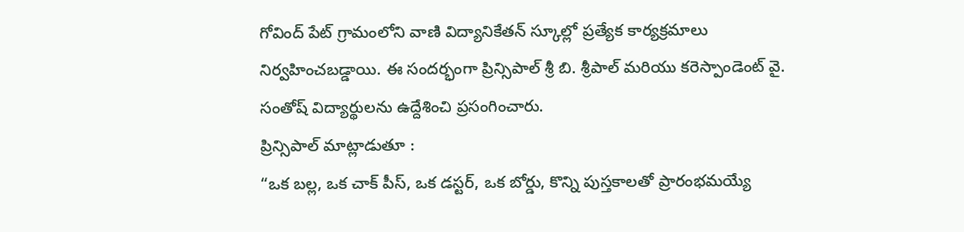గోవింద్ పేట్ గ్రామంలోని వాణి విద్యానికేతన్ స్కూల్లో ప్రత్యేక కార్యక్రమాలు నిర్వహించబడ్డాయి. ఈ సందర్భంగా ప్రిన్సిపాల్ శ్రీ బి. శ్రీపాల్ మరియు కరెస్పాండెంట్ వై. సంతోష్ విద్యార్థులను ఉద్దేశించి ప్రసంగించారు.
ప్రిన్సిపాల్ మాట్లాడుతూ :
“ఒక బల్ల, ఒక చాక్ పీస్, ఒక డస్టర్, ఒక బోర్డు, కొన్ని పుస్తకాలతో ప్రారంభమయ్యే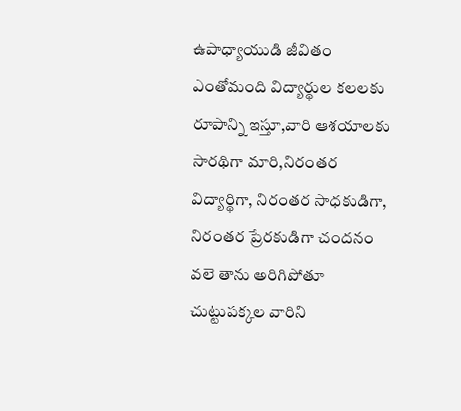ఉపాధ్యాయుడి జీవితం ఎంతోమంది విద్యార్థుల కలలకు రూపాన్ని ఇస్తూ,వారి ఆశయాలకు సారథిగా మారి,నిరంతర విద్యార్థిగా, నిరంతర సాధకుడిగా, నిరంతర ప్రేరకుడిగా చందనం వలె తాను అరిగిపోతూ చుట్టుపక్కల వారిని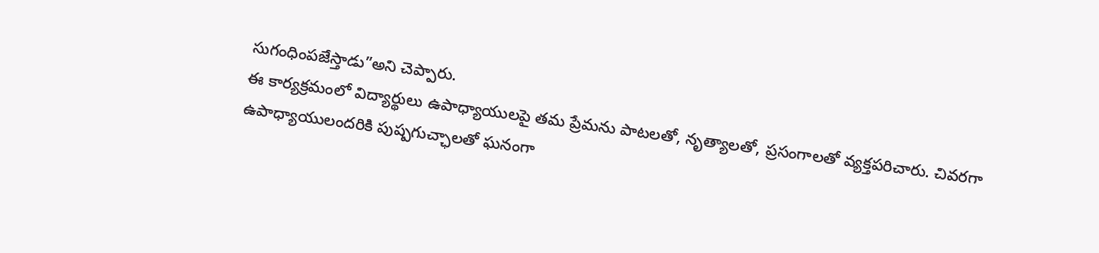సుగంధింపజేస్తాడు”అని చెప్పారు.
ఈ కార్యక్రమంలో విద్యార్థులు ఉపాధ్యాయులపై తమ ప్రేమను పాటలతో, నృత్యాలతో, ప్రసంగాలతో వ్యక్తపరిచారు. చివరగా ఉపాధ్యాయులందరికి పుష్పగుచ్ఛాలతో ఘనంగా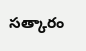సత్కారం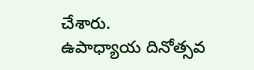చేశారు.
ఉపాధ్యాయ దినోత్సవ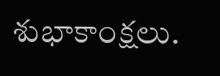శుభాకాంక్షలు.